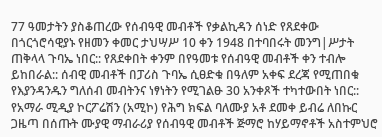77 ዓመታትን ያስቆጠረው የሰብዓዊ መብቶች የቃልኪዳን ሰነድ የጸደቀው በጎርጎሮሳዊያኑ የዘመን ቀመር ታህሣሥ 10 ቀን 1948 በተባበሩት መንግ|ሥታት ጠቅላላ ጉባኤ ነበር:: የጸደቀበት ቀንም በየዓመቱ የሰብዓዊ መብቶች ቀን ተብሎ ይከበራል:: ሰብዊ መብቶች በፓሪስ ጉባኤ ሲፀድቁ በዓለም አቀፍ ደረጃ የሚጠበቁ የእያንዳንዱን ግለሰብ መብትንና ነፃነትን የሚገልፁ 30 አንቀጾች ተካተውበት ነበር::
የአማራ ሚዲያ ኮርፖሬሽን (አሚኮ) የሕግ ክፍል ባለሙያ አቶ ደመቀ ይብሬ ለበኩር ጋዜጣ በሰጡት ሙያዊ ማብራሪያ የሰብዓዊ መብቶች ጅማሮ ከሃይማኖቶች አስተምህሮ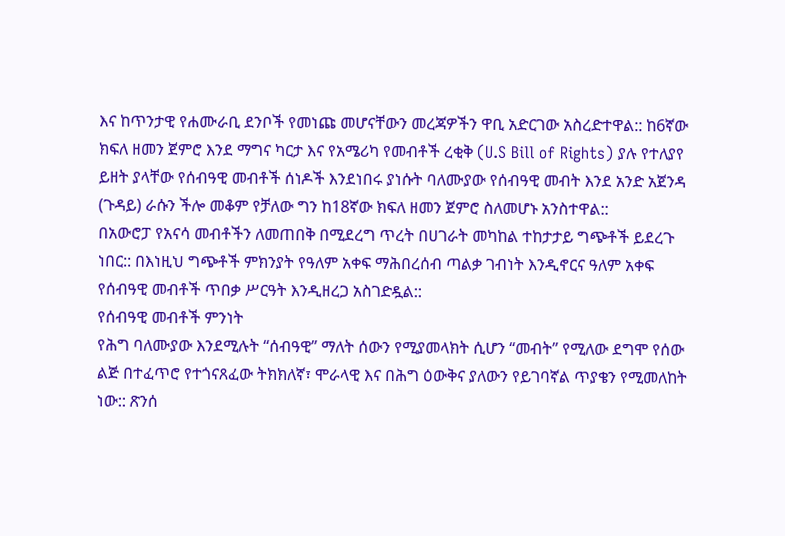እና ከጥንታዊ የሐሙራቢ ደንቦች የመነጩ መሆናቸውን መረጃዎችን ዋቢ አድርገው አስረድተዋል:: ከ6ኛው ክፍለ ዘመን ጀምሮ እንደ ማግና ካርታ እና የአሜሪካ የመብቶች ረቂቅ (U.S Bill of Rights) ያሉ የተለያየ ይዘት ያላቸው የሰብዓዊ መብቶች ሰነዶች እንደነበሩ ያነሱት ባለሙያው የሰብዓዊ መብት እንደ አንድ አጀንዳ (ጉዳይ) ራሱን ችሎ መቆም የቻለው ግን ከ18ኛው ክፍለ ዘመን ጀምሮ ስለመሆኑ አንስተዋል::
በአውሮፓ የአናሳ መብቶችን ለመጠበቅ በሚደረግ ጥረት በሀገራት መካከል ተከታታይ ግጭቶች ይደረጉ ነበር:: በእነዚህ ግጭቶች ምክንያት የዓለም አቀፍ ማሕበረሰብ ጣልቃ ገብነት እንዲኖርና ዓለም አቀፍ የሰብዓዊ መብቶች ጥበቃ ሥርዓት እንዲዘረጋ አስገድዷል::
የሰብዓዊ መብቶች ምንነት
የሕግ ባለሙያው እንደሚሉት “ሰብዓዊ” ማለት ሰውን የሚያመላክት ሲሆን “መብት” የሚለው ደግሞ የሰው ልጅ በተፈጥሮ የተጎናጸፈው ትክክለኛ፣ ሞራላዊ እና በሕግ ዕውቅና ያለውን የይገባኛል ጥያቄን የሚመለከት ነው:: ጽንሰ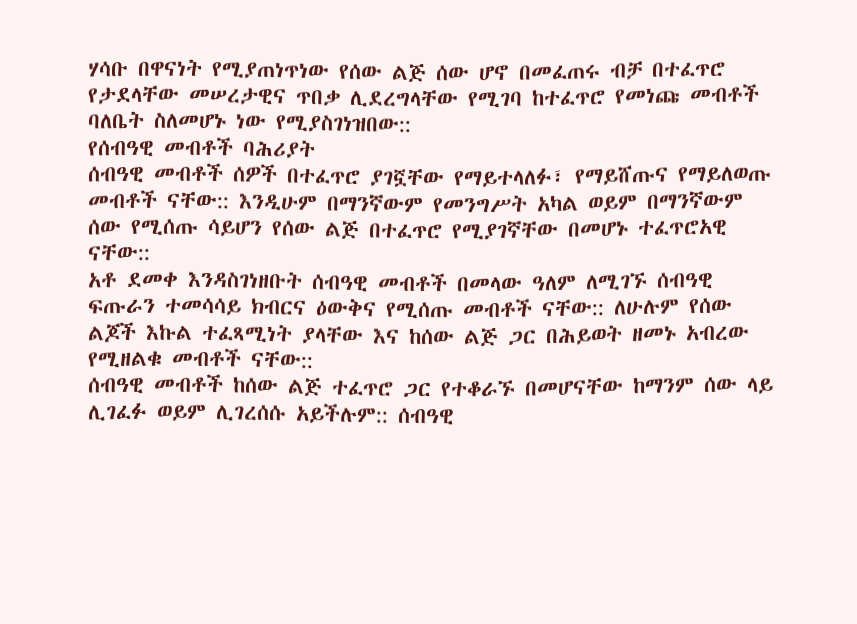ሃሳቡ በዋናነት የሚያጠነጥነው የሰው ልጅ ሰው ሆኖ በመፈጠሩ ብቻ በተፈጥሮ የታደላቸው መሠረታዊና ጥበቃ ሊደረግላቸው የሚገባ ከተፈጥሮ የመነጩ መብቶች ባለቤት ስለመሆኑ ነው የሚያስገነዝበው::
የሰብዓዊ መብቶች ባሕሪያት
ሰብዓዊ መብቶች ሰዎች በተፈጥሮ ያገኟቸው የማይተላለፉ፣ የማይሸጡና የማይለወጡ መብቶች ናቸው:: እንዲሁም በማንኛውም የመንግሥት አካል ወይም በማንኛውም ሰው የሚሰጡ ሳይሆን የሰው ልጅ በተፈጥሮ የሚያገኛቸው በመሆኑ ተፈጥሮአዊ ናቸው::
አቶ ደመቀ እንዳስገነዘቡት ሰብዓዊ መብቶች በመላው ዓለም ለሚገኙ ሰብዓዊ ፍጡራን ተመሳሳይ ክብርና ዕውቅና የሚሰጡ መብቶች ናቸው:: ለሁሉም የሰው ልጆች እኩል ተፈጻሚነት ያላቸው እና ከሰው ልጅ ጋር በሕይወት ዘመኑ አብረው የሚዘልቁ መብቶች ናቸው::
ሰብዓዊ መብቶች ከሰው ልጅ ተፈጥሮ ጋር የተቆራኙ በመሆናቸው ከማንም ሰው ላይ ሊገፈፉ ወይም ሊገረሰሱ አይችሉም:: ሰብዓዊ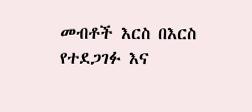መብቶች እርስ በእርስ የተደጋገፉ እና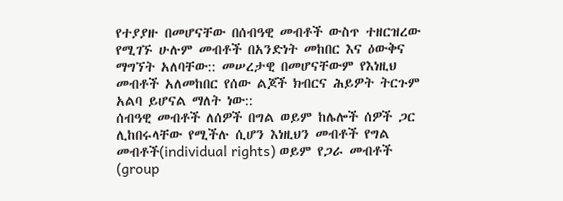የተያያዙ በመሆናቸው በሰብዓዊ መብቶች ውስጥ ተዘርዝረው የሚገኙ ሁሉም መብቶች በአንድነት መከበር እና ዕውቅና ማግኘት አለባቸው:: መሠረታዊ በመሆናቸውም የእነዚህ መብቶች አለመከበር የሰው ልጆች ክብርና ሕይዎት ትርጉም አልባ ይሆናል ማለት ነው::
ሰብዓዊ መብቶች ለሰዎች በግል ወይም ከሌሎች ሰዎች ጋር ሊከበሩላቸው የሚችሉ ሲሆን እነዚህን መብቶች የግል መብቶች(individual rights) ወይም የጋራ መብቶች (group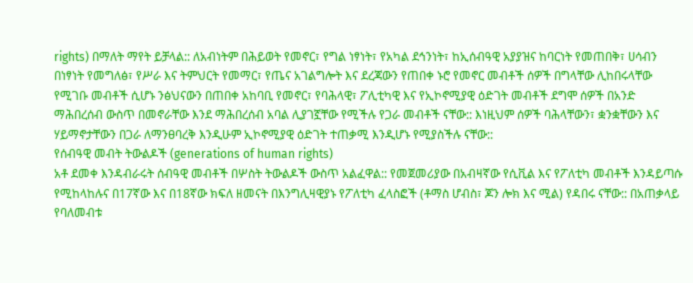rights) በማለት ማየት ይቻላል:: ለአብነትም በሕይወት የመኖር፣ የግል ነፃነት፣ የአካል ደኅንነት፣ ከኢሰብዓዊ አያያዝና ከባርነት የመጠበቅ፣ ሀሳብን በነፃነት የመግለፅ፣ የሥራ እና ትምህርት የመማር፣ የጤና አገልግሎት እና ደረጃውን የጠበቀ ኑሮ የመኖር መብቶች ሰዎች በግላቸው ሊከበሩላቸው የሚገቡ መብቶች ሲሆኑ ንፅህናውን በጠበቀ አከባቢ የመኖር፣ የባሕላዊ፣ ፖሊቲካዊ እና የኢኮኖሚያዊ ዕድገት መብቶች ደግሞ ሰዎች በአንድ ማሕበረሰብ ውስጥ በመኖራቸው እንደ ማሕበረሰብ አባል ሊያገኟቸው የሚችሉ የጋራ መብቶች ናቸው:: እነዚህም ሰዎች ባሕላቸውን፣ ቋንቋቸውን እና ሃይማኖታቸውን በጋራ ለማንፀባረቅ እንዲሁም ኢኮኖሚያዊ ዕድገት ተጠቃሚ እንዲሆኑ የሚያስችሉ ናቸው::
የሰብዓዊ መብት ትውልዶች (generations of human rights)
አቶ ደመቀ እንዳብራሩት ሰብዓዊ መብቶች በሦስት ትውልዶች ውስጥ አልፈዋል:: የመጀመሪያው በአብዛኛው የሲቪል እና የፖለቲካ መብቶች እንዳይጣሱ የሚከላከሉና በ17ኛው እና በ18ኛው ክፍለ ዘመናት በእንግሊዛዊያኑ የፖለቲካ ፈላስፎች (ቶማስ ሆብስ፣ ጆን ሎክ እና ሚል) የዳበሩ ናቸው:: በአጠቃላይ የባለመብቱ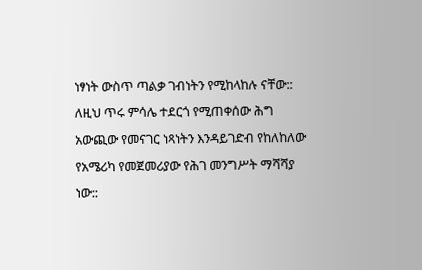ነፃነት ውስጥ ጣልቃ ገብነትን የሚከላከሉ ናቸው:: ለዚህ ጥሩ ምሳሌ ተደርጎ የሚጠቀሰው ሕግ አውጪው የመናገር ነጻነትን እንዳይገድብ የከለከለው የአሜሪካ የመጀመሪያው የሕገ መንግሥት ማሻሻያ ነው::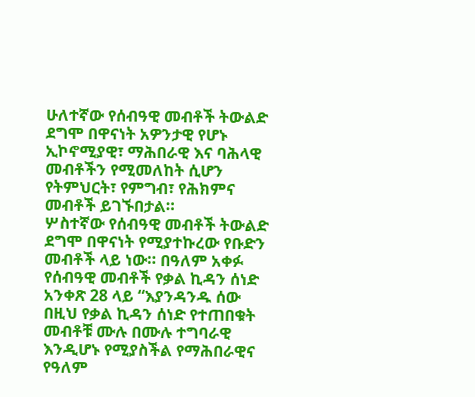ሁለተኛው የሰብዓዊ መብቶች ትውልድ ደግሞ በዋናነት አዎንታዊ የሆኑ ኢኮኖሚያዊ፣ ማሕበራዊ እና ባሕላዊ መብቶችን የሚመለከት ሲሆን የትምህርት፣ የምግብ፣ የሕክምና መብቶች ይገኙበታል።
ሦስተኛው የሰብዓዊ መብቶች ትውልድ ደግሞ በዋናነት የሚያተኩረው የቡድን መብቶች ላይ ነው። በዓለም አቀፉ የሰብዓዊ መብቶች የቃል ኪዳን ሰነድ አንቀጽ 28 ላይ “እያንዳንዱ ሰው በዚህ የቃል ኪዳን ሰነድ የተጠበቁት መብቶቹ ሙሉ በሙሉ ተግባራዊ እንዲሆኑ የሚያስችል የማሕበራዊና የዓለም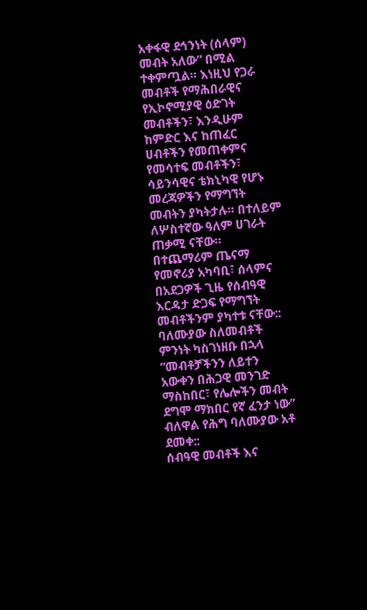አቀፋዊ ደኅንነት (ሰላም) መብት አለው” በሚል ተቀምጧል። እነዚህ የጋራ መብቶች የማሕበራዊና የኢኮኖሚያዊ ዕድገት መብቶችን፣ እንዲሁም ከምድር እና ከጠፈር ሀብቶችን የመጠቀምና የመሳተፍ መብቶችን፣ ሳይንሳዊና ቴክኒካዊ የሆኑ መረጃዎችን የማግኘት መብትን ያካትታሉ። በተለይም ለሦስተኛው ዓለም ሀገራት ጠቃሚ ናቸው።
በተጨማሪም ጤናማ የመኖሪያ አካባቢ፣ ሰላምና በአደጋዎች ጊዜ የሰብዓዊ እርዳታ ድጋፍ የማግኘት መብቶችንም ያካተቱ ናቸው:: ባለሙያው ስለመብቶች ምንነት ካስገነዘቡ በኋላ “መብቶቻችንን ለይተን አውቀን በሕጋዊ መንገድ ማስከበር፣ የሌሎችን መብት ደግሞ ማክበር የኛ ፈንታ ነው” ብለዋል የሕግ ባለሙያው አቶ ደመቀ::
ሰብዓዊ መብቶች እና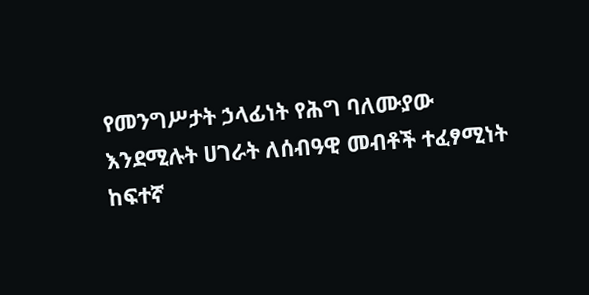የመንግሥታት ኃላፊነት የሕግ ባለሙያው እንደሚሉት ሀገራት ለሰብዓዊ መብቶች ተፈፃሚነት ከፍተኛ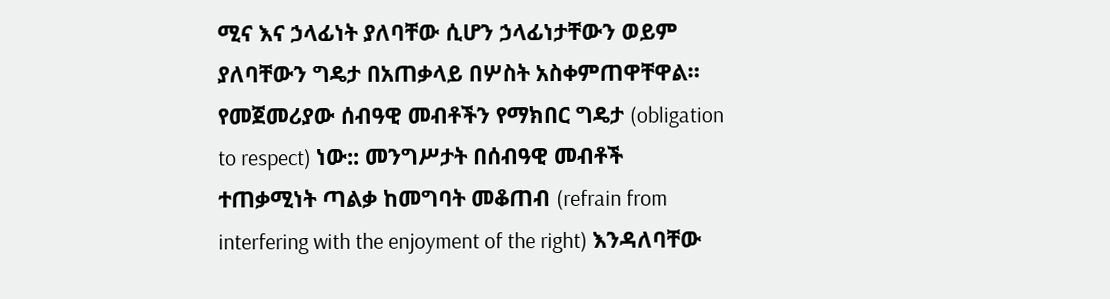ሚና እና ኃላፊነት ያለባቸው ሲሆን ኃላፊነታቸውን ወይም ያለባቸውን ግዴታ በአጠቃላይ በሦስት አስቀምጠዋቸዋል።
የመጀመሪያው ሰብዓዊ መብቶችን የማክበር ግዴታ (obligation to respect) ነው:: መንግሥታት በሰብዓዊ መብቶች ተጠቃሚነት ጣልቃ ከመግባት መቆጠብ (refrain from interfering with the enjoyment of the right) እንዳለባቸው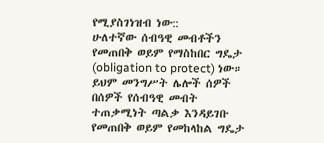የሚያስገነዝብ ነው::
ሁለተኛው ሰብዓዊ መብቶችን የመጠበቅ ወይም የማስከበር ግዴታ (obligation to protect) ነው። ይህም መንግሥት ሌሎች ሰዎች በሰዎች የሰብዓዊ መብት ተጠቃሚነት ጣልቃ እንዳይገቡ የመጠበቅ ወይም የመከላከል ግዴታ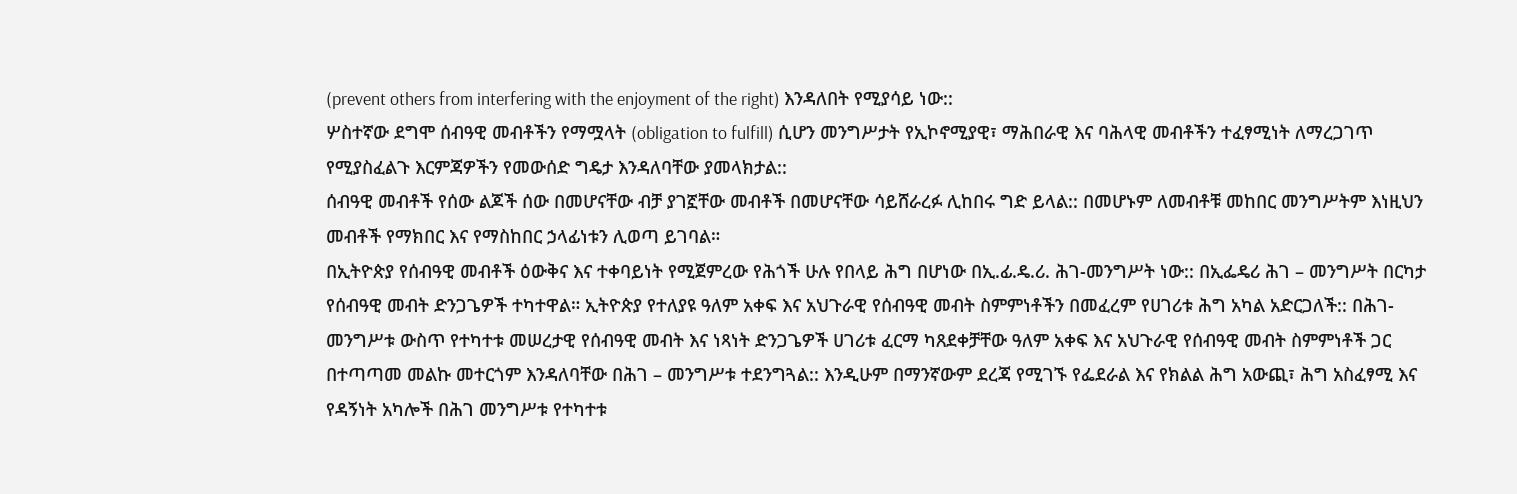(prevent others from interfering with the enjoyment of the right) እንዳለበት የሚያሳይ ነው::
ሦስተኛው ደግሞ ሰብዓዊ መብቶችን የማሟላት (obligation to fulfill) ሲሆን መንግሥታት የኢኮኖሚያዊ፣ ማሕበራዊ እና ባሕላዊ መብቶችን ተፈፃሚነት ለማረጋገጥ የሚያስፈልጉ እርምጃዎችን የመውሰድ ግዴታ እንዳለባቸው ያመላክታል::
ሰብዓዊ መብቶች የሰው ልጆች ሰው በመሆናቸው ብቻ ያገኟቸው መብቶች በመሆናቸው ሳይሸራረፉ ሊከበሩ ግድ ይላል:: በመሆኑም ለመብቶቹ መከበር መንግሥትም እነዚህን መብቶች የማክበር እና የማስከበር ኃላፊነቱን ሊወጣ ይገባል።
በኢትዮጵያ የሰብዓዊ መብቶች ዕውቅና እና ተቀባይነት የሚጀምረው የሕጎች ሁሉ የበላይ ሕግ በሆነው በኢ.ፊ.ዴ.ሪ. ሕገ-መንግሥት ነው:: በኢፌዴሪ ሕገ – መንግሥት በርካታ የሰብዓዊ መብት ድንጋጌዎች ተካተዋል። ኢትዮጵያ የተለያዩ ዓለም አቀፍ እና አህጉራዊ የሰብዓዊ መብት ስምምነቶችን በመፈረም የሀገሪቱ ሕግ አካል አድርጋለች:: በሕገ-መንግሥቱ ውስጥ የተካተቱ መሠረታዊ የሰብዓዊ መብት እና ነጻነት ድንጋጌዎች ሀገሪቱ ፈርማ ካጸደቀቻቸው ዓለም አቀፍ እና አህጉራዊ የሰብዓዊ መብት ስምምነቶች ጋር በተጣጣመ መልኩ መተርጎም እንዳለባቸው በሕገ – መንግሥቱ ተደንግጓል:: እንዲሁም በማንኛውም ደረጃ የሚገኙ የፌደራል እና የክልል ሕግ አውጪ፣ ሕግ አስፈፃሚ እና የዳኝነት አካሎች በሕገ መንግሥቱ የተካተቱ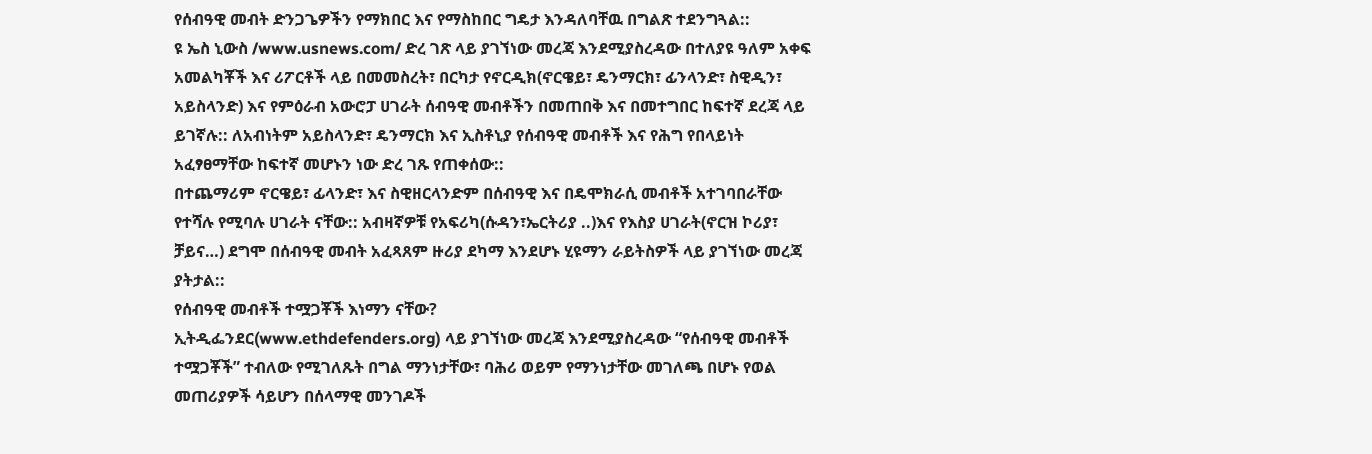የሰብዓዊ መብት ድንጋጌዎችን የማክበር እና የማስከበር ግዴታ እንዳለባቸዉ በግልጽ ተደንግጓል::
ዩ ኤስ ኒውስ /www.usnews.com/ ድረ ገጽ ላይ ያገኘነው መረጃ እንደሚያስረዳው በተለያዩ ዓለም አቀፍ አመልካቾች እና ሪፖርቶች ላይ በመመስረት፣ በርካታ የኖርዲክ(ኖርዌይ፣ ዴንማርክ፣ ፊንላንድ፣ ስዊዲን፣ አይስላንድ) እና የምዕራብ አውሮፓ ሀገራት ሰብዓዊ መብቶችን በመጠበቅ እና በመተግበር ከፍተኛ ደረጃ ላይ ይገኛሉ:: ለአብነትም አይስላንድ፣ ዴንማርክ እና ኢስቶኒያ የሰብዓዊ መብቶች እና የሕግ የበላይነት አፈፃፀማቸው ከፍተኛ መሆኑን ነው ድረ ገጹ የጠቀሰው::
በተጨማሪም ኖርዌይ፣ ፊላንድ፣ እና ስዊዘርላንድም በሰብዓዊ እና በዴሞክራሲ መብቶች አተገባበራቸው የተሻሉ የሚባሉ ሀገራት ናቸው:: አብዛኛዎቹ የአፍሪካ(ሱዳን፣ኤርትሪያ ..)እና የእስያ ሀገራት(ኖርዝ ኮሪያ፣ ቻይና…) ደግሞ በሰብዓዊ መብት አፈጻጸም ዙሪያ ደካማ እንደሆኑ ሂዩማን ራይትስዎች ላይ ያገኘነው መረጃ ያትታል::
የሰብዓዊ መብቶች ተሟጋቾች እነማን ናቸው?
ኢትዲፌንደር(www.ethdefenders.org) ላይ ያገኘነው መረጃ እንደሚያስረዳው “የሰብዓዊ መብቶች ተሟጋቾች” ተብለው የሚገለጹት በግል ማንነታቸው፣ ባሕሪ ወይም የማንነታቸው መገለጫ በሆኑ የወል መጠሪያዎች ሳይሆን በሰላማዊ መንገዶች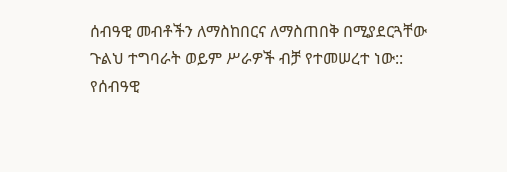ሰብዓዊ መብቶችን ለማስከበርና ለማስጠበቅ በሚያደርጓቸው ጉልህ ተግባራት ወይም ሥራዎች ብቻ የተመሠረተ ነው::
የሰብዓዊ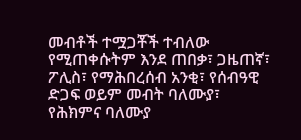መብቶች ተሟጋቾች ተብለው የሚጠቀሱትም እንደ ጠበቃ፣ ጋዜጠኛ፣ ፖሊስ፣ የማሕበረሰብ አንቂ፣ የሰብዓዊ ድጋፍ ወይም መብት ባለሙያ፣ የሕክምና ባለሙያ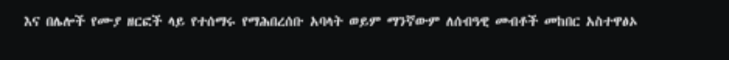እና በሌሎች የሙያ ዘርፎች ላይ የተሰማሩ የማሕበረሰቡ አባላት ወይም ማንኛውም ለሰብዓዊ መብቶች መከበር አስተዋፅኦ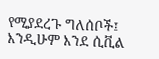የሚያደረጉ ግለሰቦች፤ እንዲሁም እንደ ሲቪል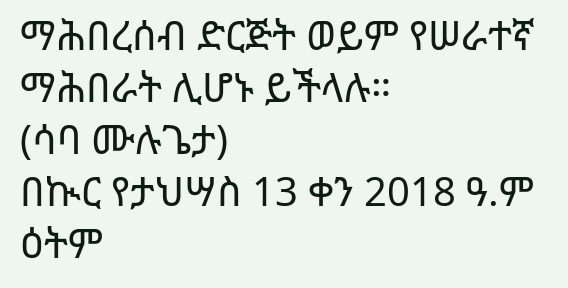ማሕበረሰብ ድርጅት ወይም የሠራተኛ ማሕበራት ሊሆኑ ይችላሉ።
(ሳባ ሙሉጌታ)
በኲር የታህሣስ 13 ቀን 2018 ዓ.ም ዕትም